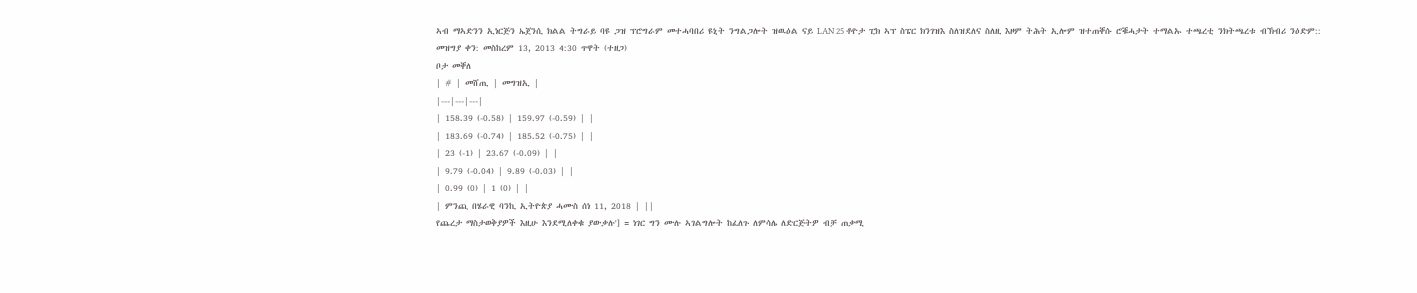ኣብ ማኣድንን ኢነርጅን ኤጀንሲ ክልል ትግራይ ባዩ ጋዝ ፕሮግራም መተሓባበሪ ዩኒት ንግልጋሎት ዝዉዕል ናይ LAN 25 ቶዮታ ፒክ ኣፕ ስፔር ክንገዝእ ስለዝደለና ስለዚ እዞም ትሕት ኢሎም ዝተጠቐሱ ሮቑሓታት ተማልኡ ተጫረቲ ንክትጫረቱ ብኽብሪ ንዕድም::
መዝግያ ቀን: መስከረም 13, 2013 4:30 ጥዋት (ተዘጋ)
ቦታ መቐለ
| # | መሸጢ | መግዝኢ |
|---|---|---|
| 158.39 (-0.58) | 159.97 (-0.59) | |
| 183.69 (-0.74) | 185.52 (-0.75) | |
| 23 (-1) | 23.67 (-0.09) | |
| 9.79 (-0.04) | 9.89 (-0.03) | |
| 0.99 (0) | 1 (0) | |
| ምንጪ በሄራዊ ባንኪ ኢትዮጵያ ሓሙስ ሰነ 11, 2018 | ||
የጨረታ ማስታወቅያዎች እዚሁ እንደሚለቀቁ ያውቃሉ'] = ነገር ግን ሙሉ ኣገልግሎት ከፈለጉ ለምሳሌ ለድርጅትዎ ብቻ ጠቃሚ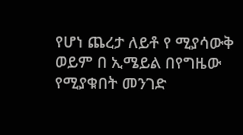የሆነ ጨረታ ለይቶ የ ሚያሳውቅ ወይም በ ኢሜይል በየግዜው የሚያቁበት መንገድ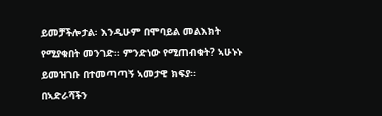ይመቻችሎታል፡ እንዲሁም በሞባይል መልእክት የሚያቁበት መንገድ፡፡ ምንድነው የሚጠብቁት? ኣሁኑኑ ይመዝገቡ በተመጣጣኝ ኣመታዊ ክፍያ፡፡ በኣድራሻችን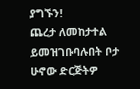ያግኙን!
ጨረታ ለመከታተል ይመዝገቡባሉበት ቦታ ሁኖው ድርጅትዎ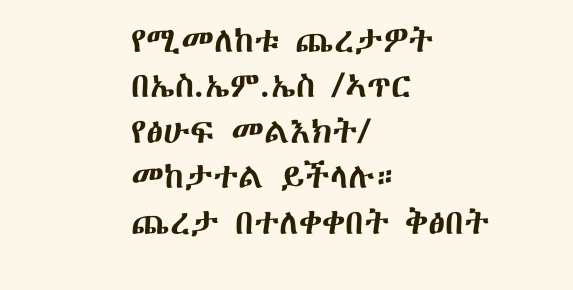የሚመለከቱ ጨረታዎት በኤስ.ኤም.ኤስ /ኣጥር የፅሁፍ መልእክት/ መከታተል ይችላሉ።
ጨረታ በተለቀቀበት ቅፅበት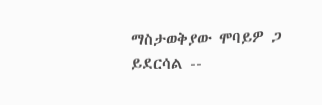ማስታወቅያው ሞባይዎ ጋ ይደርሳል --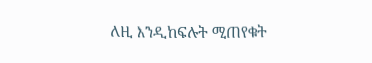ለዚ እንዲከፍሉት ሚጠየቁት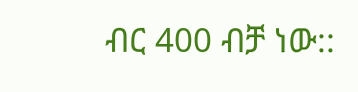ብር 400 ብቻ ነው::